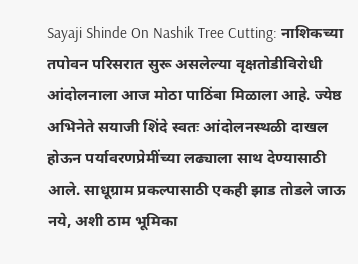Sayaji Shinde On Nashik Tree Cutting: नाशिकच्या तपोवन परिसरात सुरू असलेल्या वृक्षतोडीविरोधी आंदोलनाला आज मोठा पाठिंबा मिळाला आहे. ज्येष्ठ अभिनेते सयाजी शिंदे स्वतः आंदोलनस्थळी दाखल होऊन पर्यावरणप्रेमींच्या लढ्याला साथ देण्यासाठी आले. साधूग्राम प्रकल्पासाठी एकही झाड तोडले जाऊ नये, अशी ठाम भूमिका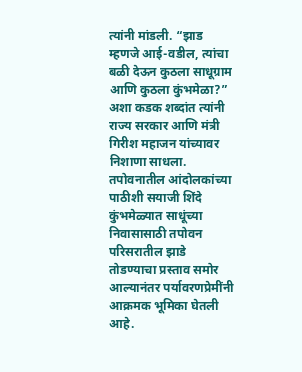त्यांनी मांडली. “झाड म्हणजे आई-वडील, त्यांचा बळी देऊन कुठला साधूग्राम आणि कुठला कुंभमेळा?” अशा कडक शब्दांत त्यांनी राज्य सरकार आणि मंत्री गिरीश महाजन यांच्यावर निशाणा साधला.
तपोवनातील आंदोलकांच्या पाठीशी सयाजी शिंदे
कुंभमेळ्यात साधूंच्या निवासासाठी तपोवन परिसरातील झाडे तोडण्याचा प्रस्ताव समोर आल्यानंतर पर्यावरणप्रेमींनी आक्रमक भूमिका घेतली आहे.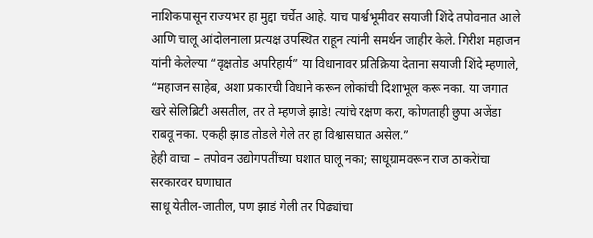नाशिकपासून राज्यभर हा मुद्दा चर्चेत आहे. याच पार्श्वभूमीवर सयाजी शिंदे तपोवनात आले आणि चालू आंदोलनाला प्रत्यक्ष उपस्थित राहून त्यांनी समर्थन जाहीर केले. गिरीश महाजन यांनी केलेल्या “वृक्षतोड अपरिहार्य” या विधानावर प्रतिक्रिया देताना सयाजी शिंदे म्हणाले, “महाजन साहेब, अशा प्रकारची विधाने करून लोकांची दिशाभूल करू नका. या जगात खरे सेलिब्रिटी असतील, तर ते म्हणजे झाडे! त्यांचे रक्षण करा, कोणताही छुपा अजेंडा राबवू नका. एकही झाड तोडले गेले तर हा विश्वासघात असेल.”
हेही वाचा – तपोवन उद्योगपतींच्या घशात घालू नका; साधूग्रामवरून राज ठाकरेांचा सरकारवर घणाघात
साधू येतील-जातील, पण झाडं गेली तर पिढ्यांचा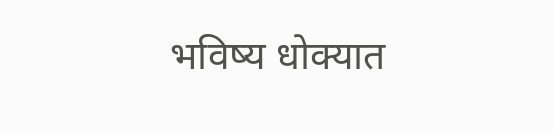भविष्य धोक्यात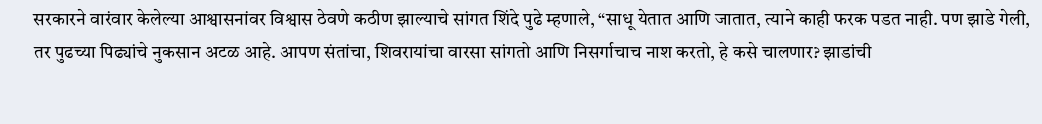सरकारने वारंवार केलेल्या आश्वासनांवर विश्वास ठेवणे कठीण झाल्याचे सांगत शिंदे पुढे म्हणाले, “साधू येतात आणि जातात, त्याने काही फरक पडत नाही. पण झाडे गेली, तर पुढच्या पिढ्यांचे नुकसान अटळ आहे. आपण संतांचा, शिवरायांचा वारसा सांगतो आणि निसर्गाचाच नाश करतो, हे कसे चालणार? झाडांची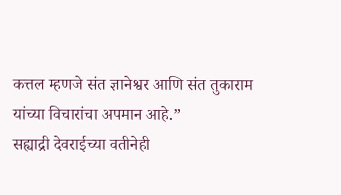कत्तल म्हणजे संत ज्ञानेश्वर आणि संत तुकाराम यांच्या विचारांचा अपमान आहे.”
सह्याद्री देवराईच्या वतीनेही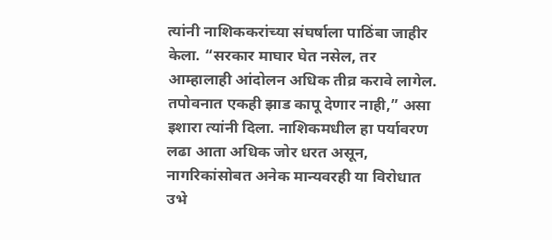त्यांनी नाशिककरांच्या संघर्षाला पाठिंबा जाहीर केला. “सरकार माघार घेत नसेल, तर आम्हालाही आंदोलन अधिक तीव्र करावे लागेल. तपोवनात एकही झाड कापू देणार नाही,” असा इशारा त्यांनी दिला. नाशिकमधील हा पर्यावरण लढा आता अधिक जोर धरत असून, नागरिकांसोबत अनेक मान्यवरही या विरोधात उभे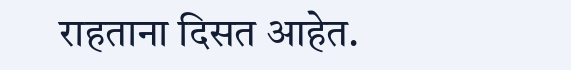राहताना दिसत आहेत.